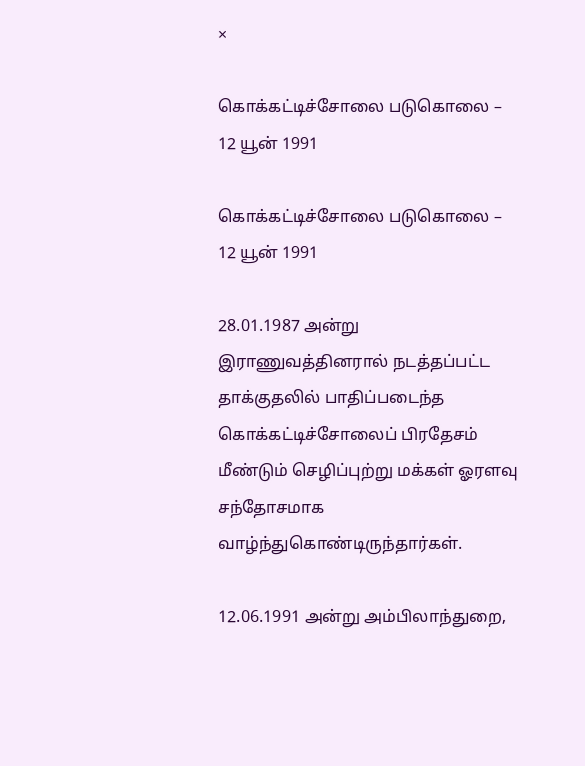×

கொக்கட்டிச்சோலை படுகொலை – 12 யூன் 1991

கொக்கட்டிச்சோலை படுகொலை – 12 யூன் 1991

28.01.1987 அன்று இராணுவத்தினரால் நடத்தப்பட்ட தாக்குதலில் பாதிப்படைந்த கொக்கட்டிச்சோலைப் பிரதேசம் மீண்டும் செழிப்புற்று மக்கள் ஓரளவு சந்தோசமாக வாழ்ந்துகொண்டிருந்தார்கள்.

12.06.1991 அன்று அம்பிலாந்துறை,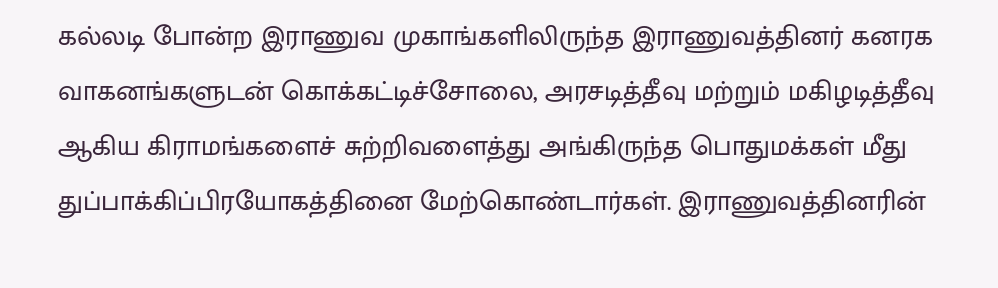கல்லடி போன்ற இராணுவ முகாங்களிலிருந்த இராணுவத்தினர் கனரக வாகனங்களுடன் கொக்கட்டிச்சோலை, அரசடித்தீவு மற்றும் மகிழடித்தீவு ஆகிய கிராமங்களைச் சுற்றிவளைத்து அங்கிருந்த பொதுமக்கள் மீது துப்பாக்கிப்பிரயோகத்தினை மேற்கொண்டார்கள். இராணுவத்தினரின்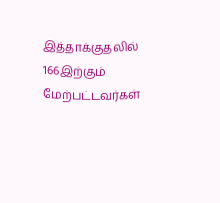இத்தாக்குதலில் 166இற்கும் மேற்பட்டவர்கள்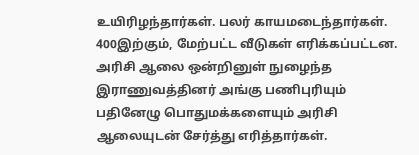உயிரிழந்தார்கள். பலர் காயமடைந்தார்கள். 400இற்கும், மேற்பட்ட வீடுகள் எரிக்கப்பட்டன. அரிசி ஆலை ஒன்றினுள் நுழைந்த இராணுவத்தினர் அங்கு பணிபுரியும் பதினேழு பொதுமக்களையும் அரிசி ஆலையுடன் சேர்த்து எரித்தார்கள்.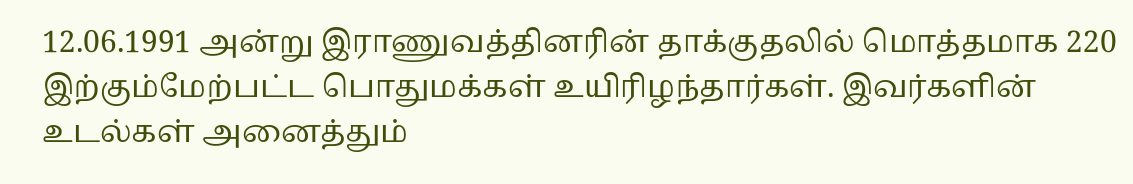12.06.1991 அன்று இராணுவத்தினரின் தாக்குதலில் மொத்தமாக 220 இற்கும்மேற்பட்ட பொதுமக்கள் உயிரிழந்தார்கள். இவர்களின் உடல்கள் அனைத்தும்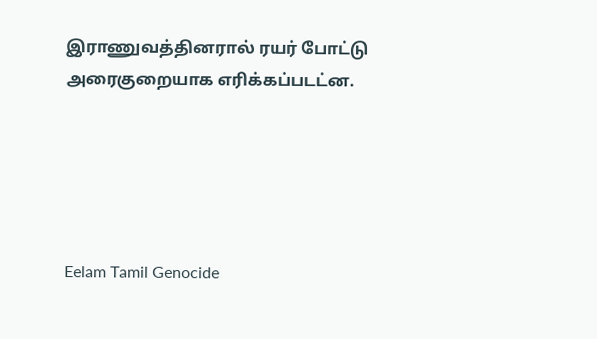இராணுவத்தினரால் ரயர் போட்டு அரைகுறையாக எரிக்கப்படட்ன.





Eelam Tamil Genocide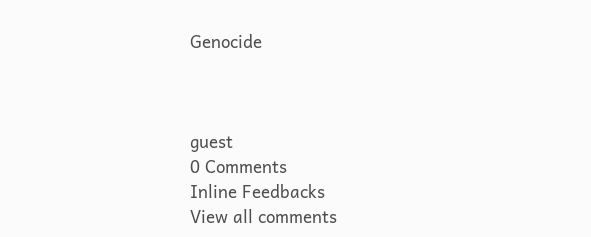Genocide



guest
0 Comments
Inline Feedbacks
View all comments